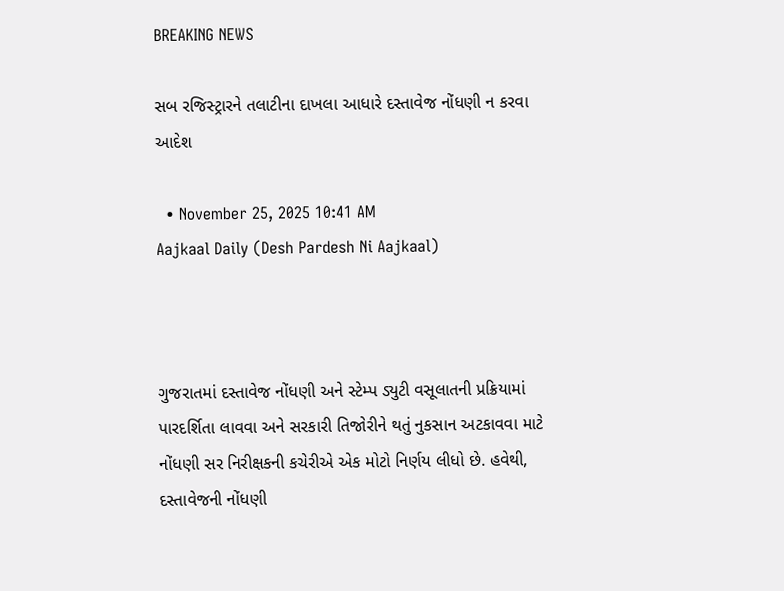BREAKING NEWS

સબ રજિસ્ટ્રારને તલાટીના દાખલા આધારે દસ્તાવેજ નોંધણી ન કરવા આદેશ

  • November 25, 2025 10:41 AM
Aajkaal Daily (Desh Pardesh Ni Aajkaal)



ગુજરાતમાં દસ્તાવેજ નોંધણી અને સ્ટેમ્પ ડ્યુટી વસૂલાતની પ્રક્રિયામાં પારદર્શિતા લાવવા અને સરકારી તિજોરીને થતું નુકસાન અટકાવવા માટે નોંધણી સર નિરીક્ષકની કચેરીએ એક મોટો નિર્ણય લીધો છે. હવેથી, દસ્તાવેજની નોંધણી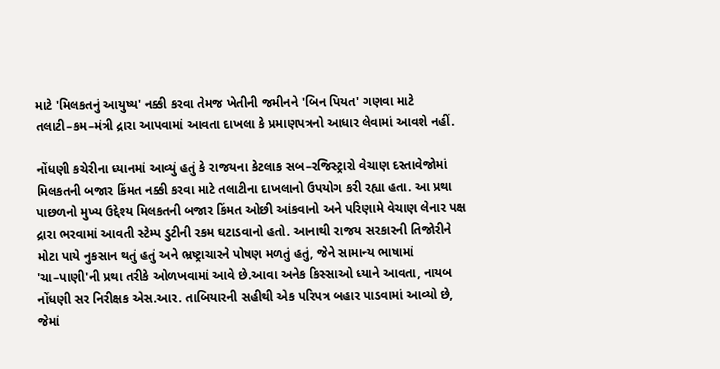માટે 'મિલકતનું આયુષ્ય' નક્કી કરવા તેમજ ખેતીની જમીનને 'બિન પિયત' ગણવા માટે તલાટી–કમ–મંત્રી દ્રારા આપવામાં આવતા દાખલા કે પ્રમાણપત્રનો આધાર લેવામાં આવશે નહીં.

નોંધણી કચેરીના ધ્યાનમાં આવ્યું હતું કે રાજયના કેટલાક સબ–રજિસ્ટ્રારો વેચાણ દસ્તાવેજોમાં મિલકતની બજાર કિંમત નક્કી કરવા માટે તલાટીના દાખલાનો ઉપયોગ કરી રહ્યા હતા. આ પ્રથા પાછળનો મુખ્ય ઉદ્દેશ્ય મિલકતની બજાર કિંમત ઓછી આંકવાનો અને પરિણામે વેચાણ લેનાર પક્ષ દ્રારા ભરવામાં આવતી સ્ટેમ્પ ડુટીની રકમ ઘટાડવાનો હતો. આનાથી રાજય સરકારની તિજોરીને મોટા પાયે નુકસાન થતું હતું અને ભ્રષ્ટ્રાચારને પોષણ મળતું હતું, જેને સામાન્ય ભાષામાં 'ચા–પાણી'ની પ્રથા તરીકે ઓળખવામાં આવે છે.આવા અનેક કિસ્સાઓ ધ્યાને આવતા, નાયબ નોંધણી સર નિરીક્ષક એસ.આર. તાબિયારની સહીથી એક પરિપત્ર બહાર પાડવામાં આવ્યો છે, જેમાં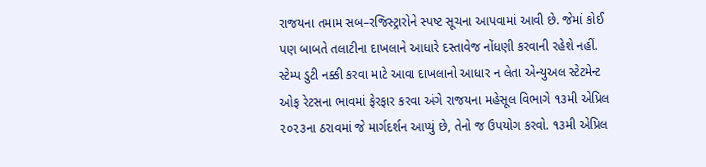રાજયના તમામ સબ–રજિસ્ટ્રારોને સ્પષ્ટ સૂચના આપવામાં આવી છે. જેમાં કોઈ પણ બાબતે તલાટીના દાખલાને આધારે દસ્તાવેજ નોંધણી કરવાની રહેશે નહીં. સ્ટેમ્પ ડુટી નક્કી કરવા માટે આવા દાખલાનો આધાર ન લેતા એન્યુઅલ સ્ટેટમેન્ટ ઓફ રેટસના ભાવમાં ફેરફાર કરવા અંગે રાજયના મહેસૂલ વિભાગે ૧૩મી એપ્રિલ ૨૦૨૩ના ઠરાવમાં જે માર્ગદર્શન આપ્યું છે, તેનો જ ઉપયોગ કરવો. ૧૩મી એપ્રિલ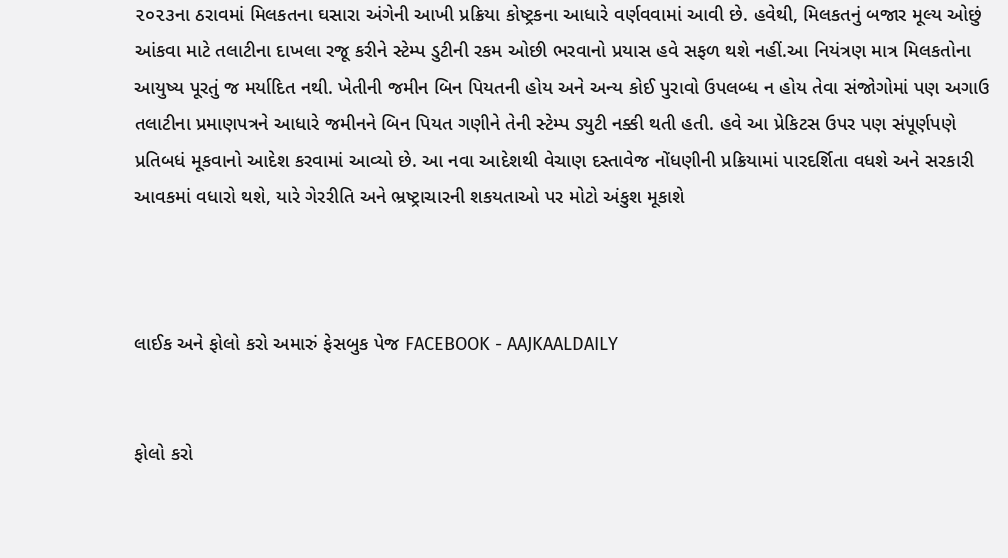૨૦૨૩ના ઠરાવમાં મિલકતના ઘસારા અંગેની આખી પ્રક્રિયા કોષ્ટ્રકના આધારે વર્ણવવામાં આવી છે. હવેથી, મિલકતનું બજાર મૂલ્ય ઓછું આંકવા માટે તલાટીના દાખલા રજૂ કરીને સ્ટેમ્પ ડુટીની રકમ ઓછી ભરવાનો પ્રયાસ હવે સફળ થશે નહીં.આ નિયંત્રણ માત્ર મિલકતોના આયુષ્ય પૂરતું જ મર્યાદિત નથી. ખેતીની જમીન બિન પિયતની હોય અને અન્ય કોઈ પુરાવો ઉપલબ્ધ ન હોય તેવા સંજોગોમાં પણ અગાઉ તલાટીના પ્રમાણપત્રને આધારે જમીનને બિન પિયત ગણીને તેની સ્ટેમ્પ ડ્યુટી નક્કી થતી હતી. હવે આ પ્રેકિટસ ઉપર પણ સંપૂર્ણપણે પ્રતિબધં મૂકવાનો આદેશ કરવામાં આવ્યો છે. આ નવા આદેશથી વેચાણ દસ્તાવેજ નોંધણીની પ્રક્રિયામાં પારદર્શિતા વધશે અને સરકારી આવકમાં વધારો થશે, યારે ગેરરીતિ અને ભ્રષ્ટ્રાચારની શકયતાઓ પર મોટો અંકુશ મૂકાશે



લાઈક અને ફોલો કરો અમારું ફેસબુક પેજ FACEBOOK - AAJKAALDAILY


ફોલો કરો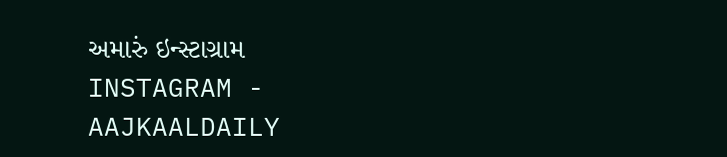અમારું ઇન્સ્ટાગ્રામ INSTAGRAM - AAJKAALDAILY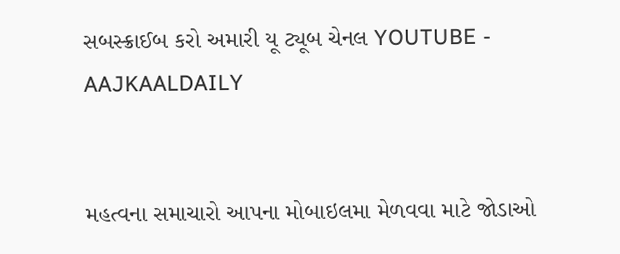સબસ્ક્રાઈબ કરો અમારી યૂ ટ્યૂબ ચેનલ YOUTUBE - AAJKAALDAILY


મહત્વના સમાચારો આપના મોબાઇલમા મેળવવા માટે જોડાઓ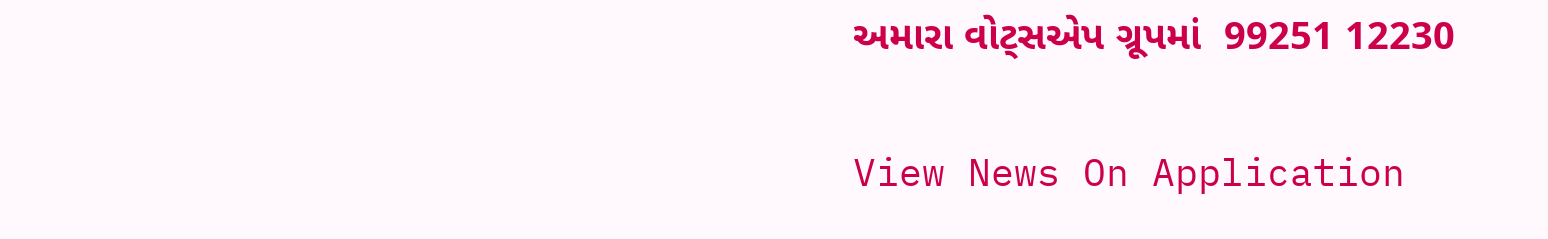અમારા વોટ્સએપ ગ્રૂપમાં  99251 12230

View News On Application